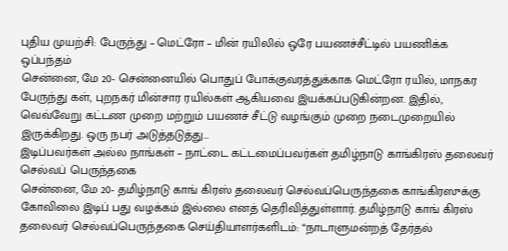புதிய முயற்சி: பேருந்து – மெட்ரோ – மின் ரயிலில் ஒரே பயணச்சீட்டில் பயணிக்க ஒப்பந்தம்
சென்னை, மே 20- சென்னையில் பொதுப் போக்குவரத்துக்காக மெட்ரோ ரயில், மாநகர பேருந்து கள், புறநகர் மின்சார ரயில்கள் ஆகியவை இயக்கப்படுகின்றன. இதில், வெவ்வேறு கட்டண முறை மற்றும் பயணச் சீட்டு வழங்கும் முறை நடைமுறையில் இருக்கிறது. ஒரு நபர் அடுத்தடுத்து…
இடிப்பவர்கள் அல்ல நாங்கள் – நாட்டை கட்டமைப்பவர்கள் தமிழ்நாடு காங்கிரஸ் தலைவர் செல்வப் பெருந்தகை
சென்னை, மே 20- தமிழ்நாடு காங் கிரஸ் தலைவர் செல்வப்பெருந்தகை காங்கிரஸுக்கு கோவிலை இடிப் பது வழக்கம் இல்லை எனத் தெரிவித்துள்ளார். தமிழ்நாடு காங் கிரஸ் தலைவர் செல்வப்பெருந்தகை செய்தியாளர்களிடம்: “நாடாளுமன்றத் தேர்தல்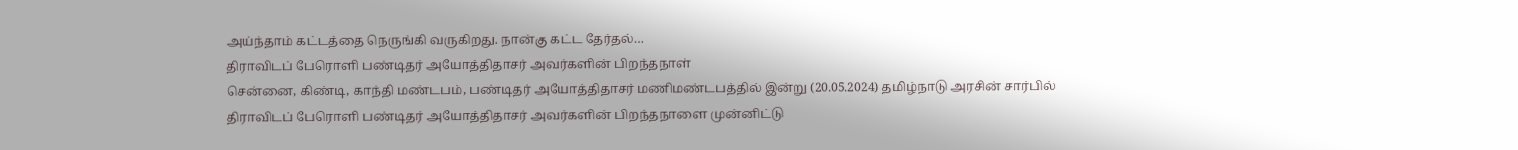அய்ந்தாம் கட்டத்தை நெருங்கி வருகிறது. நான்கு கட்ட தேர்தல்…
திராவிடப் பேரொளி பண்டிதர் அயோத்திதாசர் அவர்களின் பிறந்தநாள்
சென்னை, கிண்டி, காந்தி மண்டபம், பண்டிதர் அயோத்திதாசர் மணிமண்டபத்தில் இன்று (20.05.2024) தமிழ்நாடு அரசின் சார்பில் திராவிடப் பேரொளி பண்டிதர் அயோத்திதாசர் அவர்களின் பிறந்தநாளை முன்னிட்டு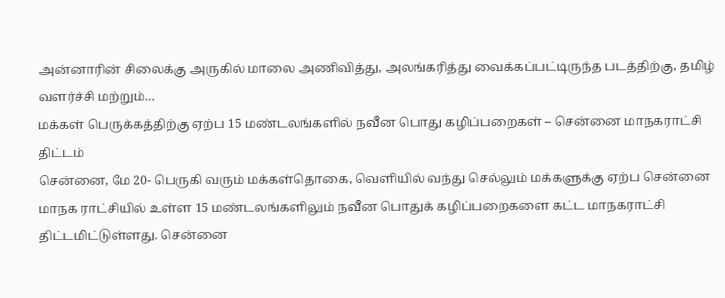அன்னாரின் சிலைக்கு அருகில் மாலை அணிவித்து, அலங்கரித்து வைக்கப்பட்டிருந்த படத்திற்கு, தமிழ் வளர்ச்சி மற்றும்…
மக்கள் பெருக்கத்திற்கு ஏற்ப 15 மண்டலங்களில் நவீன பொது கழிப்பறைகள் – சென்னை மாநகராட்சி திட்டம்
சென்னை, மே 20- பெருகி வரும் மக்கள்தொகை, வெளியில் வந்து செல்லும் மக்களுக்கு ஏற்ப சென்னை மாநக ராட்சியில் உள்ள 15 மண்டலங்களிலும் நவீன பொதுக் கழிப்பறைகளை கட்ட மாநகராட்சி திட்டமிட்டுள்ளது. சென்னை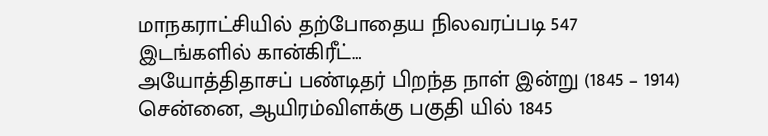மாநகராட்சியில் தற்போதைய நிலவரப்படி 547 இடங்களில் கான்கிரீட்…
அயோத்திதாசப் பண்டிதர் பிறந்த நாள் இன்று (1845 – 1914)
சென்னை, ஆயிரம்விளக்கு பகுதி யில் 1845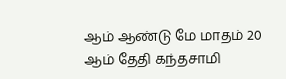ஆம் ஆண்டு மே மாதம் 20 ஆம் தேதி கந்தசாமி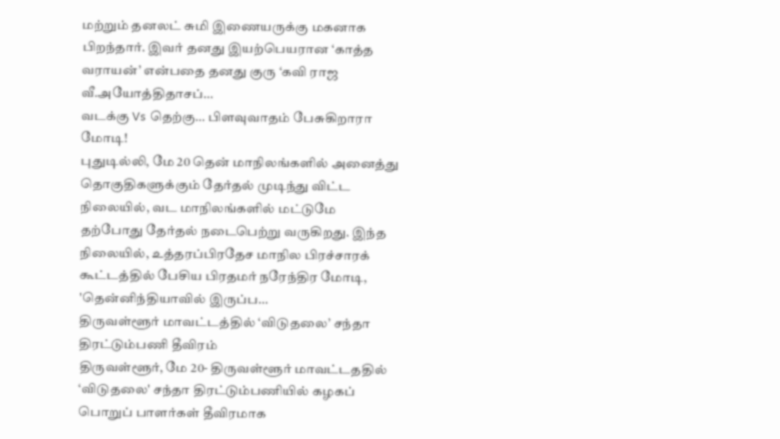மற்றும் தனலட் சுமி இணையருக்கு மகனாக பிறந்தார். இவர் தனது இயற்பெயரான ‘காத்த வராயன்’ என்பதை தனது குரு ‘கவி ராஜ வீ.அயோத்திதாசப்…
வடக்கு Vs தெற்கு… பிளவுவாதம் பேசுகிறாரா மோடி!
புதுடில்லி, மே 20 தென் மாநிலங்களில் அனைத்து தொகுதிகளுக்கும் தேர்தல் முடிந்து விட்ட நிலையில், வட மாநிலங்களில் மட்டுமே தற்போது தேர்தல் நடைபெற்று வருகிறது. இந்த நிலையில், உத்தரப்பிரதேச மாநில பிரச்சாரக் கூட்டத்தில் பேசிய பிரதமர் நரேந்திர மோடி, 'தென்னிந்தியாவில் இருப்ப…
திருவள்ளூர் மாவட்டத்தில் ‘விடுதலை’ சந்தா திரட்டும்பணி தீவிரம்
திருவள்ளூர், மே 20- திருவள்ளூர் மாவட்டததில் ‘விடுதலை' சந்தா திரட்டும்பணியில் கழகப் பொறுப் பாளர்கள் தீவிரமாக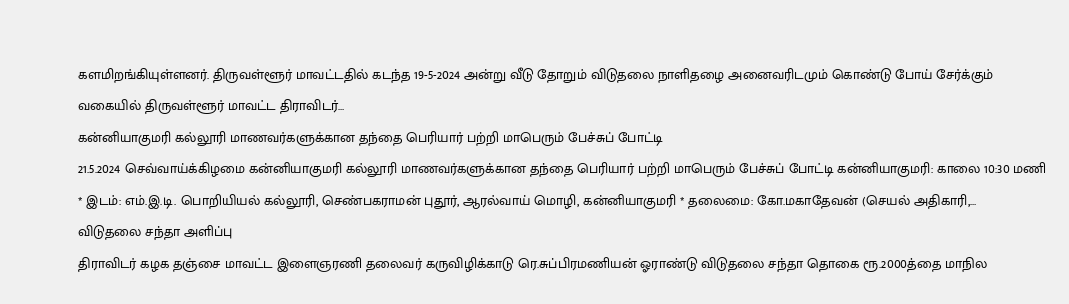களமிறங்கியுள்ளனர். திருவள்ளூர் மாவட்டதில் கடந்த 19-5-2024 அன்று வீடு தோறும் விடுதலை நாளிதழை அனைவரிடமும் கொண்டு போய் சேர்க்கும் வகையில் திருவள்ளூர் மாவட்ட திராவிடர்…
கன்னியாகுமரி கல்லூரி மாணவர்களுக்கான தந்தை பெரியார் பற்றி மாபெரும் பேச்சுப் போட்டி
21.5.2024 செவ்வாய்க்கிழமை கன்னியாகுமரி கல்லூரி மாணவர்களுக்கான தந்தை பெரியார் பற்றி மாபெரும் பேச்சுப் போட்டி கன்னியாகுமரி: காலை 10:30 மணி * இடம்: எம்.இ.டி. பொறியியல் கல்லூரி, செண்பகராமன் புதூர், ஆரல்வாய் மொழி, கன்னியாகுமரி * தலைமை: கோ.மகாதேவன் (செயல் அதிகாரி,…
விடுதலை சந்தா அளிப்பு
திராவிடர் கழக தஞ்சை மாவட்ட இளைஞரணி தலைவர் கருவிழிக்காடு ரெ.சுப்பிரமணியன் ஓராண்டு விடுதலை சந்தா தொகை ரூ.2000த்தை மாநில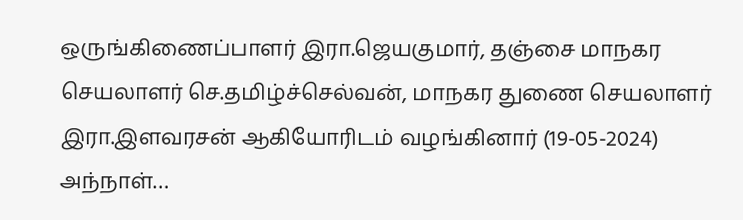ஒருங்கிணைப்பாளர் இரா.ஜெயகுமார், தஞ்சை மாநகர செயலாளர் செ.தமிழ்ச்செல்வன், மாநகர துணை செயலாளர் இரா.இளவரசன் ஆகியோரிடம் வழங்கினார் (19-05-2024)
அந்நாள்…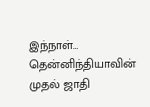இந்நாள்…
தென்னிந்தியாவின் முதல் ஜாதி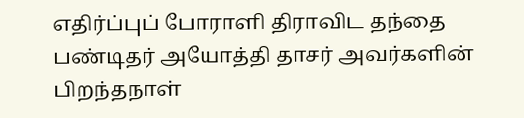எதிர்ப்புப் போராளி திராவிட தந்தை பண்டிதர் அயோத்தி தாசர் அவர்களின் பிறந்தநாள்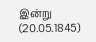இன்று (20.05.1845)